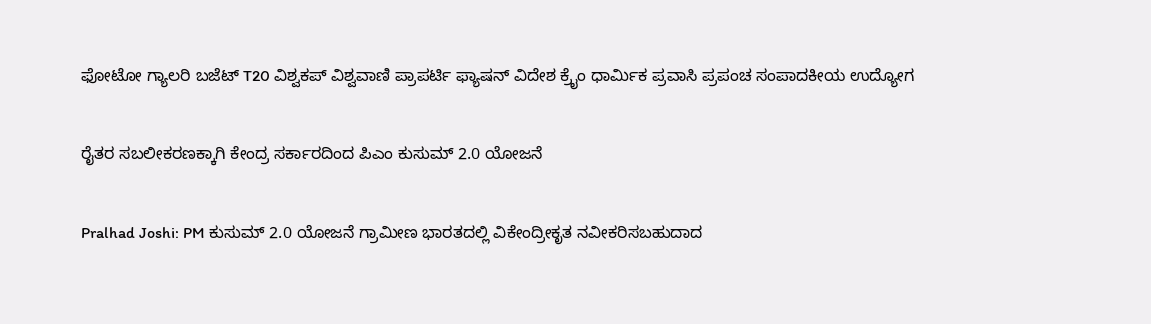ಫೋಟೋ ಗ್ಯಾಲರಿ ಬಜೆಟ್ T20 ವಿಶ್ವಕಪ್ ವಿಶ್ವವಾಣಿ ಪ್ರಾಪರ್ಟಿ ಫ್ಯಾಷನ್ ವಿದೇಶ ಕ್ರೈಂ ಧಾರ್ಮಿಕ ಪ್ರವಾಸಿ ಪ್ರಪಂಚ ಸಂಪಾದಕೀಯ ಉದ್ಯೋಗ

ರೈತರ ಸಬಲೀಕರಣಕ್ಕಾಗಿ ಕೇಂದ್ರ ಸರ್ಕಾರದಿಂದ ಪಿಎಂ ಕುಸುಮ್ 2.0 ಯೋಜನೆ

Pralhad Joshi: PM ಕುಸುಮ್ 2.0 ಯೋಜನೆ ಗ್ರಾಮೀಣ ಭಾರತದಲ್ಲಿ ವಿಕೇಂದ್ರೀಕೃತ ನವೀಕರಿಸಬಹುದಾದ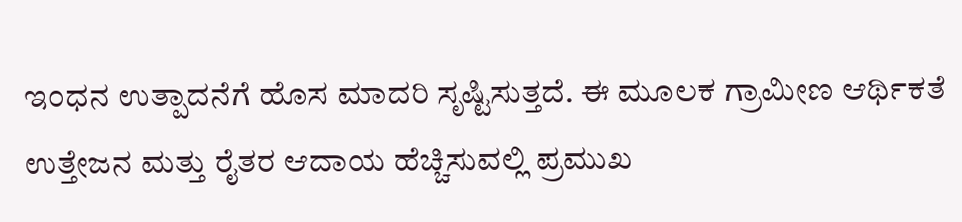ಇಂಧನ ಉತ್ಪಾದನೆಗೆ ಹೊಸ ಮಾದರಿ ಸೃಷ್ಟಿಸುತ್ತದೆ. ಈ ಮೂಲಕ ಗ್ರಾಮೀಣ ಆರ್ಥಿಕತೆ ಉತ್ತೇಜನ ಮತ್ತು ರೈತರ ಆದಾಯ ಹೆಚ್ಚಿಸುವಲ್ಲಿ ಪ್ರಮುಖ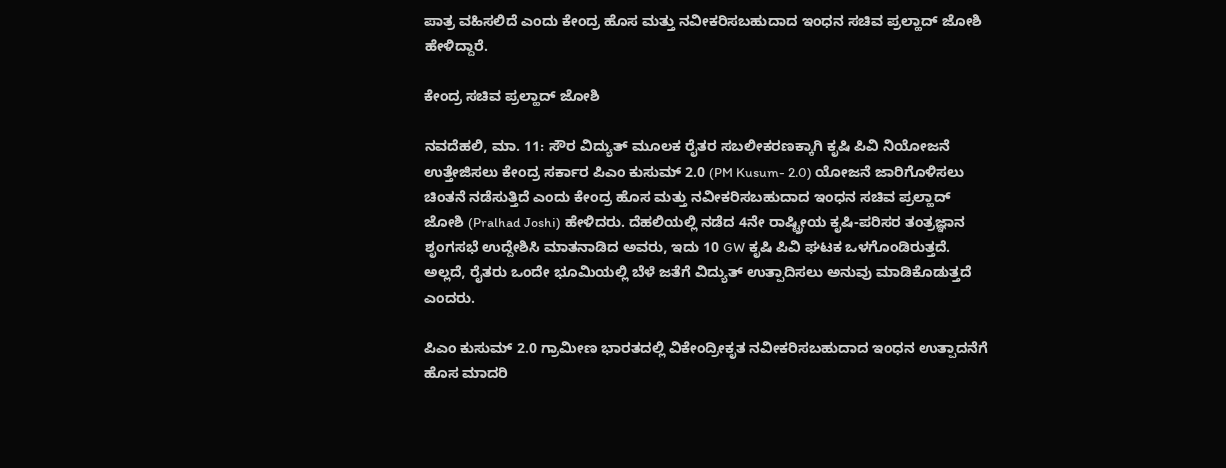ಪಾತ್ರ ವಹಿಸಲಿದೆ ಎಂದು ಕೇಂದ್ರ ಹೊಸ ಮತ್ತು ನವೀಕರಿಸಬಹುದಾದ ಇಂಧನ ಸಚಿವ ಪ್ರಲ್ಹಾದ್‌ ಜೋಶಿ ಹೇಳಿದ್ದಾರೆ.

ಕೇಂದ್ರ ಸಚಿವ ಪ್ರಲ್ಹಾದ್‌ ಜೋಶಿ

ನವದೆಹಲಿ, ಮಾ. 11: ಸೌರ ವಿದ್ಯುತ್ ಮೂಲಕ ರೈತರ ಸಬಲೀಕರಣಕ್ಕಾಗಿ ಕೃಷಿ ಪಿವಿ ನಿಯೋಜನೆ ಉತ್ತೇಜಿಸಲು ಕೇಂದ್ರ ಸರ್ಕಾರ ಪಿಎಂ ಕುಸುಮ್ 2.0 (PM Kusum- 2.0) ಯೋಜನೆ ಜಾರಿಗೊಳಿಸಲು ಚಿಂತನೆ ನಡೆಸುತ್ತಿದೆ ಎಂದು ಕೇಂದ್ರ ಹೊಸ ಮತ್ತು ನವೀಕರಿಸಬಹುದಾದ ಇಂಧನ ಸಚಿವ ಪ್ರಲ್ಹಾದ್‌ ಜೋಶಿ (Pralhad Joshi) ಹೇಳಿದರು. ದೆಹಲಿಯಲ್ಲಿ ನಡೆದ 4ನೇ ರಾಷ್ಟ್ರೀಯ ಕೃಷಿ-ಪರಿಸರ ತಂತ್ರಜ್ಞಾನ ಶೃಂಗಸಭೆ ಉದ್ದೇಶಿಸಿ ಮಾತನಾಡಿದ ಅವರು, ಇದು 10 GW ಕೃಷಿ ಪಿವಿ ಘಟಕ ಒಳಗೊಂಡಿರುತ್ತದೆ. ಅಲ್ಲದೆ, ರೈತರು ಒಂದೇ ಭೂಮಿಯಲ್ಲಿ ಬೆಳೆ ಜತೆಗೆ ವಿದ್ಯುತ್ ಉತ್ಪಾದಿಸಲು ಅನುವು ಮಾಡಿಕೊಡುತ್ತದೆ ಎಂದರು.

ಪಿಎಂ ಕುಸುಮ್ 2.0 ಗ್ರಾಮೀಣ ಭಾರತದಲ್ಲಿ ವಿಕೇಂದ್ರೀಕೃತ ನವೀಕರಿಸಬಹುದಾದ ಇಂಧನ ಉತ್ಪಾದನೆಗೆ ಹೊಸ ಮಾದರಿ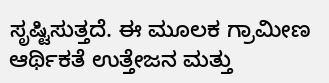ಸೃಷ್ಟಿಸುತ್ತದೆ. ಈ ಮೂಲಕ ಗ್ರಾಮೀಣ ಆರ್ಥಿಕತೆ ಉತ್ತೇಜನ ಮತ್ತು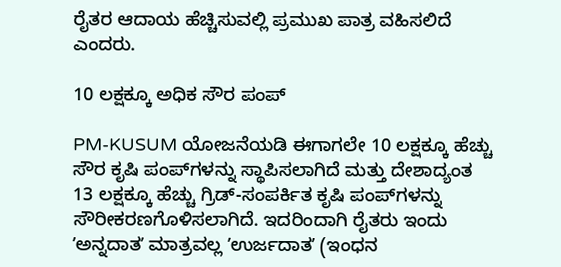ರೈತರ ಆದಾಯ ಹೆಚ್ಚಿಸುವಲ್ಲಿ ಪ್ರಮುಖ ಪಾತ್ರ ವಹಿಸಲಿದೆ ಎಂದರು.

10 ಲಕ್ಷಕ್ಕೂ ಅಧಿಕ ಸೌರ ಪಂಪ್

PM-KUSUM ಯೋಜನೆಯಡಿ ಈಗಾಗಲೇ 10 ಲಕ್ಷಕ್ಕೂ ಹೆಚ್ಚು ಸೌರ ಕೃಷಿ ಪಂಪ್‌ಗಳನ್ನು ಸ್ಥಾಪಿಸಲಾಗಿದೆ ಮತ್ತು ದೇಶಾದ್ಯಂತ 13 ಲಕ್ಷಕ್ಕೂ ಹೆಚ್ಚು ಗ್ರಿಡ್-ಸಂಪರ್ಕಿತ ಕೃಷಿ ಪಂಪ್‌ಗಳನ್ನು ಸೌರೀಕರಣಗೊಳಿಸಲಾಗಿದೆ. ಇದರಿಂದಾಗಿ ರೈತರು ಇಂದು ʼಅನ್ನದಾತʼ ಮಾತ್ರವಲ್ಲ ʼಉರ್ಜದಾತʼ (ಇಂಧನ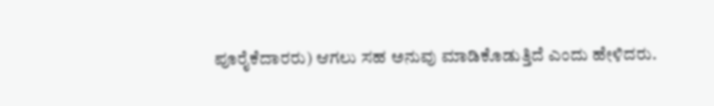ಪೂರೈಕೆದಾರರು) ಆಗಲು ಸಹ ಅನುವು ಮಾಡಿಕೊಡುತ್ತಿದೆ ಎಂದು ಹೇಳಿದರು.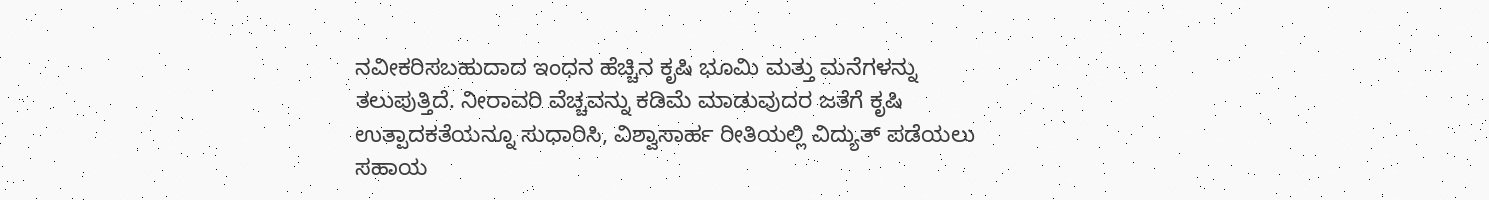ನವೀಕರಿಸಬಹುದಾದ ಇಂಧನ ಹೆಚ್ಚಿನ ಕೃಷಿ ಭೂಮಿ ಮತ್ತು ಮನೆಗಳನ್ನು ತಲುಪುತ್ತಿದೆ. ನೀರಾವರಿ ವೆಚ್ಚವನ್ನು ಕಡಿಮೆ ಮಾಡುವುದರ ಜತೆಗೆ ಕೃಷಿ ಉತ್ಪಾದಕತೆಯನ್ನೂ ಸುಧಾರಿಸಿ, ವಿಶ್ವಾಸಾರ್ಹ ರೀತಿಯಲ್ಲಿ ವಿದ್ಯುತ್ ಪಡೆಯಲು ಸಹಾಯ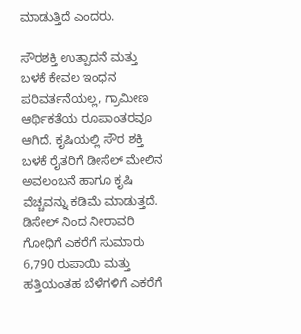ಮಾಡುತ್ತಿದೆ ಎಂದರು.

ಸೌರಶಕ್ತಿ ಉತ್ಪಾದನೆ ಮತ್ತು ಬಳಕೆ ಕೇವಲ ಇಂಧನ ಪರಿವರ್ತನೆಯಲ್ಲ, ಗ್ರಾಮೀಣ ಆರ್ಥಿಕತೆಯ ರೂಪಾಂತರವೂ ಆಗಿದೆ. ಕೃಷಿಯಲ್ಲಿ ಸೌರ ಶಕ್ತಿ ಬಳಕೆ ರೈತರಿಗೆ ಡೀಸೆಲ್ ಮೇಲಿನ ಅವಲಂಬನೆ ಹಾಗೂ ಕೃಷಿ ವೆಚ್ಚವನ್ನು ಕಡಿಮೆ ಮಾಡುತ್ತದೆ. ಡಿಸೇಲ್ ನಿಂದ ನೀರಾವರಿ ಗೋಧಿಗೆ ಎಕರೆಗೆ ಸುಮಾರು 6,790 ರುಪಾಯಿ ಮತ್ತು ಹತ್ತಿಯಂತಹ ಬೆಳೆಗಳಿಗೆ ಎಕರೆಗೆ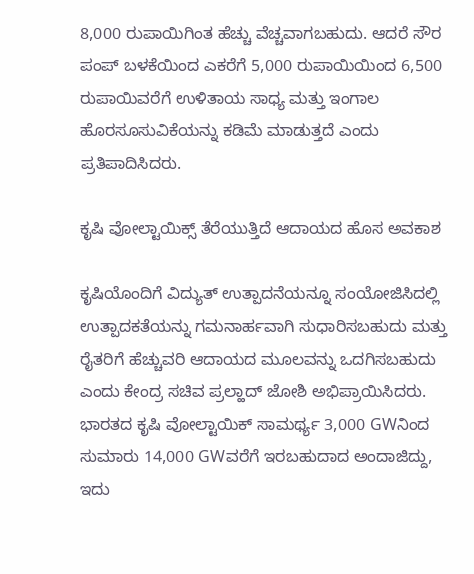8,000 ರುಪಾಯಿಗಿಂತ ಹೆಚ್ಚು ವೆಚ್ಚವಾಗಬಹುದು. ಆದರೆ ಸೌರ ಪಂಪ್‌ ಬಳಕೆಯಿಂದ ಎಕರೆಗೆ 5,000 ರುಪಾಯಿಯಿಂದ 6,500 ರುಪಾಯಿವರೆಗೆ ಉಳಿತಾಯ ಸಾಧ್ಯ ಮತ್ತು ಇಂಗಾಲ ಹೊರಸೂಸುವಿಕೆಯನ್ನು ಕಡಿಮೆ ಮಾಡುತ್ತದೆ ಎಂದು ಪ್ರತಿಪಾದಿಸಿದರು.

ಕೃಷಿ ವೋಲ್ಟಾಯಿಕ್ಸ್ ತೆರೆಯುತ್ತಿದೆ ಆದಾಯದ ಹೊಸ ಅವಕಾಶ

ಕೃಷಿಯೊಂದಿಗೆ ವಿದ್ಯುತ್ ಉತ್ಪಾದನೆಯನ್ನೂ ಸಂಯೋಜಿಸಿದಲ್ಲಿ ಉತ್ಪಾದಕತೆಯನ್ನು ಗಮನಾರ್ಹವಾಗಿ ಸುಧಾರಿಸಬಹುದು ಮತ್ತು ರೈತರಿಗೆ ಹೆಚ್ಚುವರಿ ಆದಾಯದ ಮೂಲವನ್ನು ಒದಗಿಸಬಹುದು ಎಂದು ಕೇಂದ್ರ ಸಚಿವ ಪ್ರಲ್ಹಾದ್‌ ಜೋಶಿ ಅಭಿಪ್ರಾಯಿಸಿದರು. ಭಾರತದ ಕೃಷಿ ವೋಲ್ಟಾಯಿಕ್ ಸಾಮರ್ಥ್ಯ 3,000 GWನಿಂದ ಸುಮಾರು 14,000 GWವರೆಗೆ ಇರಬಹುದಾದ ಅಂದಾಜಿದ್ದು, ಇದು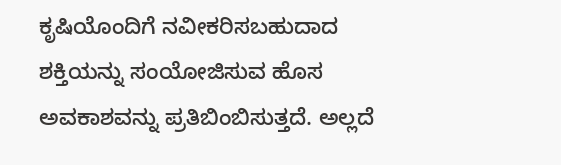ಕೃಷಿಯೊಂದಿಗೆ ನವೀಕರಿಸಬಹುದಾದ ಶಕ್ತಿಯನ್ನು ಸಂಯೋಜಿಸುವ ಹೊಸ ಅವಕಾಶವನ್ನು ಪ್ರತಿಬಿಂಬಿಸುತ್ತದೆ. ಅಲ್ಲದೆ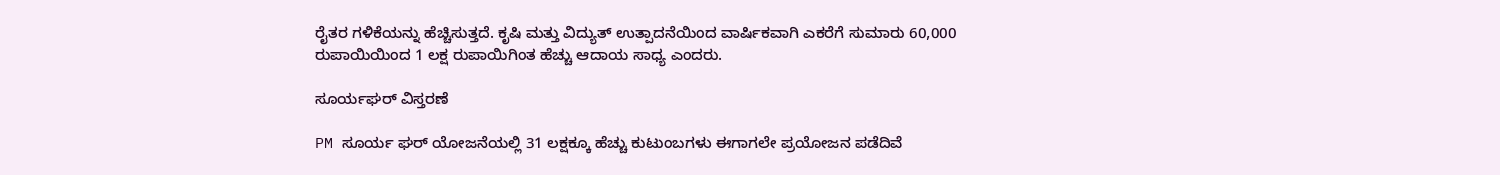ರೈತರ ಗಳಿಕೆಯನ್ನು ಹೆಚ್ಚಿಸುತ್ತದೆ. ಕೃಷಿ ಮತ್ತು ವಿದ್ಯುತ್ ಉತ್ಪಾದನೆಯಿಂದ ವಾರ್ಷಿಕವಾಗಿ ಎಕರೆಗೆ ಸುಮಾರು 60,000 ರುಪಾಯಿಯಿಂದ 1 ಲಕ್ಷ ರುಪಾಯಿಗಿಂತ ಹೆಚ್ಚು ಆದಾಯ ಸಾಧ್ಯ ಎಂದರು.

ಸೂರ್ಯಘರ್ ವಿಸ್ತರಣೆ

PM ಸೂರ್ಯ ಘರ್ ಯೋಜನೆಯಲ್ಲಿ 31 ಲಕ್ಷಕ್ಕೂ ಹೆಚ್ಚು ಕುಟುಂಬಗಳು ಈಗಾಗಲೇ ಪ್ರಯೋಜನ ಪಡೆದಿವೆ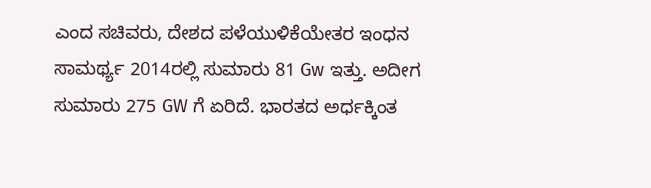ಎಂದ ಸಚಿವರು, ದೇಶದ ಪಳೆಯುಳಿಕೆಯೇತರ ಇಂಧನ ಸಾಮರ್ಥ್ಯ 2014ರಲ್ಲಿ ಸುಮಾರು 81 Gw ಇತ್ತು. ಅದೀಗ ಸುಮಾರು 275 GW ಗೆ ಏರಿದೆ. ಭಾರತದ ಅರ್ಧಕ್ಕಿಂತ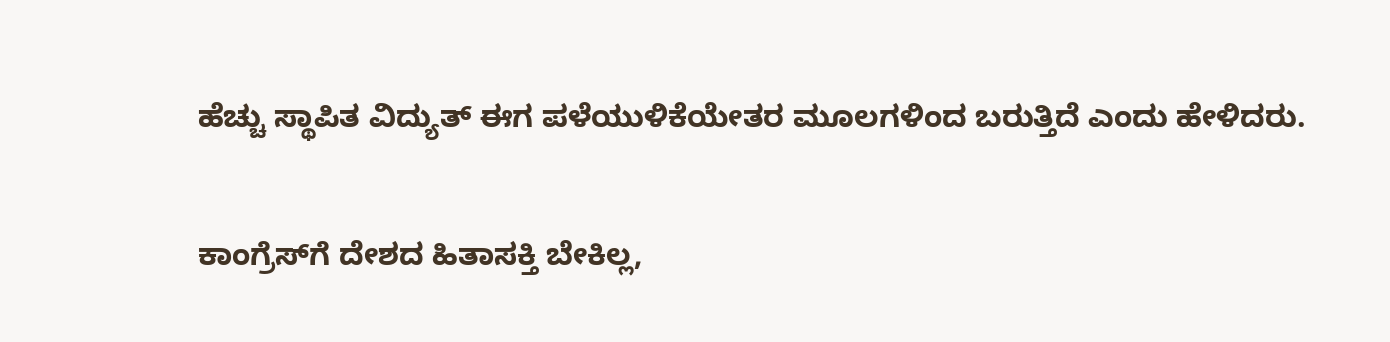ಹೆಚ್ಚು ಸ್ಥಾಪಿತ ವಿದ್ಯುತ್ ಈಗ ಪಳೆಯುಳಿಕೆಯೇತರ ಮೂಲಗಳಿಂದ ಬರುತ್ತಿದೆ ಎಂದು ಹೇಳಿದರು.

ಕಾಂಗ್ರೆಸ್‌ಗೆ ದೇಶದ ಹಿತಾಸಕ್ತಿ ಬೇಕಿಲ್ಲ,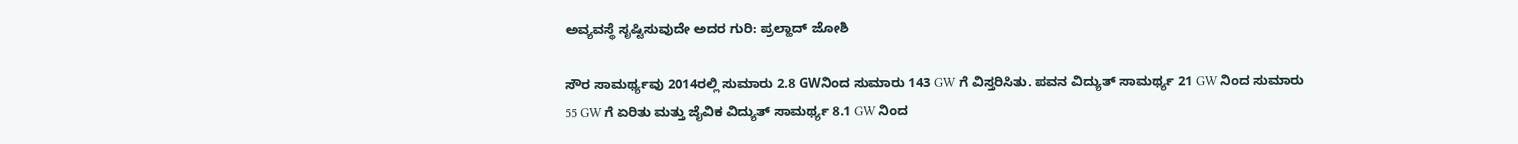ಅವ್ಯವಸ್ಥೆ ಸೃಷ್ಟಿಸುವುದೇ ಅದರ ಗುರಿ: ಪ್ರಲ್ಹಾದ್‌ ಜೋಶಿ

ಸೌರ ಸಾಮರ್ಥ್ಯವು 2014ರಲ್ಲಿ ಸುಮಾರು 2.8 GWನಿಂದ ಸುಮಾರು 143 GW ಗೆ ವಿಸ್ತರಿಸಿತು. ಪವನ ವಿದ್ಯುತ್ ಸಾಮರ್ಥ್ಯ 21 GW ನಿಂದ ಸುಮಾರು 55 GW ಗೆ ಏರಿತು ಮತ್ತು ಜೈವಿಕ ವಿದ್ಯುತ್ ಸಾಮರ್ಥ್ಯ 8.1 GW ನಿಂದ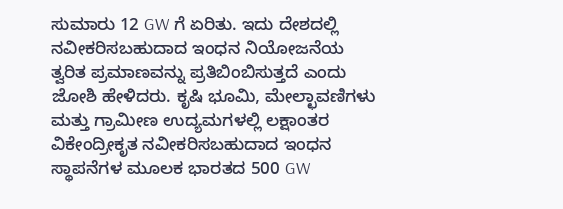ಸುಮಾರು 12 GW ಗೆ ಏರಿತು. ಇದು ದೇಶದಲ್ಲಿ ನವೀಕರಿಸಬಹುದಾದ ಇಂಧನ ನಿಯೋಜನೆಯ ತ್ವರಿತ ಪ್ರಮಾಣವನ್ನು ಪ್ರತಿಬಿಂಬಿಸುತ್ತದೆ ಎಂದು ಜೋಶಿ ಹೇಳಿದರು. ಕೃಷಿ ಭೂಮಿ, ಮೇಲ್ಛಾವಣಿಗಳು ಮತ್ತು ಗ್ರಾಮೀಣ ಉದ್ಯಮಗಳಲ್ಲಿ ಲಕ್ಷಾಂತರ ವಿಕೇಂದ್ರೀಕೃತ ನವೀಕರಿಸಬಹುದಾದ ಇಂಧನ ಸ್ಥಾಪನೆಗಳ ಮೂಲಕ ಭಾರತದ 500 GW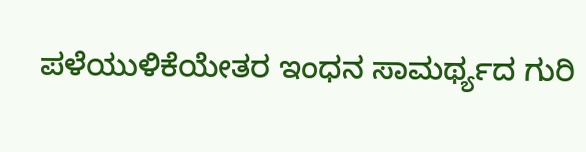ಪಳೆಯುಳಿಕೆಯೇತರ ಇಂಧನ ಸಾಮರ್ಥ್ಯದ ಗುರಿ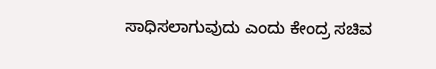ಸಾಧಿಸಲಾಗುವುದು ಎಂದು ಕೇಂದ್ರ ಸಚಿವ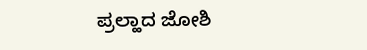ಪ್ರಲ್ಹಾದ ಜೋಶಿ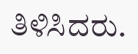ತಿಳಿಸಿದರು.